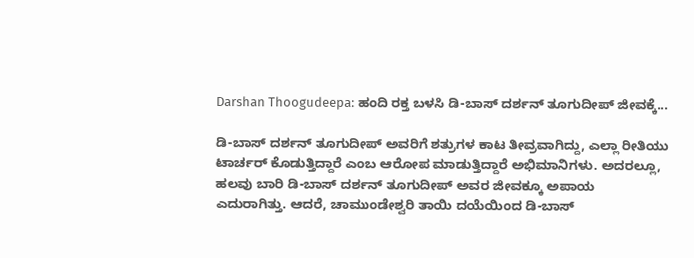Darshan Thoogudeepa: ಹಂದಿ ರಕ್ತ ಬಳಸಿ ಡಿ-ಬಾಸ್ ದರ್ಶನ್ ತೂಗುದೀಪ್ ಜೀವಕ್ಕೆ...

ಡಿ-ಬಾಸ್ ದರ್ಶನ್ ತೂಗುದೀಪ್ ಅವರಿಗೆ ಶತ್ರುಗಳ ಕಾಟ ತೀವ್ರವಾಗಿದ್ದು, ಎಲ್ಲಾ ರೀತಿಯು ಟಾರ್ಚರ್ ಕೊಡುತ್ತಿದ್ದಾರೆ ಎಂಬ ಆರೋಪ ಮಾಡುತ್ತಿದ್ದಾರೆ ಅಭಿಮಾನಿಗಳು. ಅದರಲ್ಲೂ, ಹಲವು ಬಾರಿ ಡಿ-ಬಾಸ್ ದರ್ಶನ್ ತೂಗುದೀಪ್ ಅವರ ಜೀವಕ್ಕೂ ಅಪಾಯ ಎದುರಾಗಿತ್ತು. ಆದರೆ, ಚಾಮುಂಡೇಶ್ವರಿ ತಾಯಿ ದಯೆಯಿಂದ ಡಿ-ಬಾಸ್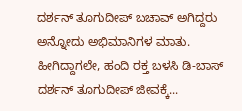ದರ್ಶನ್ ತೂಗುದೀಪ್ ಬಚಾವ್ ಅಗಿದ್ದರು ಅನ್ನೋದು ಅಭಿಮಾನಿಗಳ ಮಾತು. ಹೀಗಿದ್ದಾಗಲೇ, ಹಂದಿ ರಕ್ತ ಬಳಸಿ ಡಿ-ಬಾಸ್ ದರ್ಶನ್ ತೂಗುದೀಪ್ ಜೀವಕ್ಕೆ...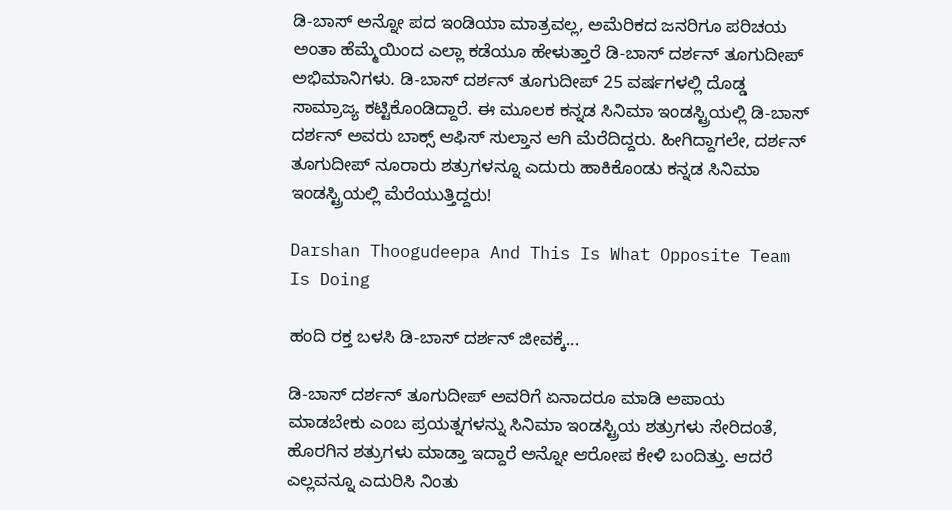ಡಿ-ಬಾಸ್ ಅನ್ನೋ ಪದ ಇಂಡಿಯಾ ಮಾತ್ರವಲ್ಲ, ಅಮೆರಿಕದ ಜನರಿಗೂ ಪರಿಚಯ ಅಂತಾ ಹೆಮ್ಮೆಯಿಂದ ಎಲ್ಲಾ ಕಡೆಯೂ ಹೇಳುತ್ತಾರೆ ಡಿ-ಬಾಸ್ ದರ್ಶನ್ ತೂಗುದೀಪ್ ಅಭಿಮಾನಿಗಳು. ಡಿ-ಬಾಸ್ ದರ್ಶನ್ ತೂಗುದೀಪ್ 25 ವರ್ಷಗಳಲ್ಲಿ ದೊಡ್ಡ ಸಾಮ್ರಾಜ್ಯ ಕಟ್ಟಿಕೊಂಡಿದ್ದಾರೆ. ಈ ಮೂಲಕ ಕನ್ನಡ ಸಿನಿಮಾ ಇಂಡಸ್ಟ್ರಿಯಲ್ಲಿ ಡಿ-ಬಾಸ್ ದರ್ಶನ್ ಅವರು ಬಾಕ್ಸ್ ಆಫಿಸ್ ಸುಲ್ತಾನ ಆಗಿ ಮೆರೆದಿದ್ದರು. ಹೀಗಿದ್ದಾಗಲೇ, ದರ್ಶನ್ ತೂಗುದೀಪ್ ನೂರಾರು ಶತ್ರುಗಳನ್ನೂ ಎದುರು ಹಾಕಿಕೊಂಡು ಕನ್ನಡ ಸಿನಿಮಾ ಇಂಡಸ್ಟ್ರಿಯಲ್ಲಿ ಮೆರೆಯುತ್ತಿದ್ದರು!

Darshan Thoogudeepa And This Is What Opposite Team Is Doing

ಹಂದಿ ರಕ್ತ ಬಳಸಿ ಡಿ-ಬಾಸ್ ದರ್ಶನ್ ಜೀವಕ್ಕೆ...

ಡಿ-ಬಾಸ್ ದರ್ಶನ್ ತೂಗುದೀಪ್ ಅವರಿಗೆ ಏನಾದರೂ ಮಾಡಿ ಅಪಾಯ ಮಾಡಬೇಕು ಎಂಬ ಪ್ರಯತ್ನಗಳನ್ನು ಸಿನಿಮಾ ಇಂಡಸ್ಟ್ರಿಯ ಶತ್ರುಗಳು ಸೇರಿದಂತೆ, ಹೊರಗಿನ ಶತ್ರುಗಳು ಮಾಡ್ತಾ ಇದ್ದಾರೆ ಅನ್ನೋ ಆರೋಪ ಕೇಳಿ ಬಂದಿತ್ತು. ಆದರೆ ಎಲ್ಲವನ್ನೂ ಎದುರಿಸಿ ನಿಂತು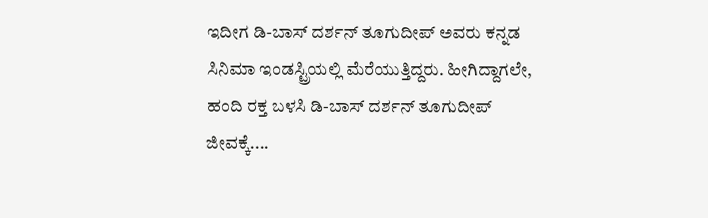ಇದೀಗ ಡಿ-ಬಾಸ್ ದರ್ಶನ್ ತೂಗುದೀಪ್ ಅವರು ಕನ್ನಡ ಸಿನಿಮಾ ಇಂಡಸ್ಟ್ರಿಯಲ್ಲಿ ಮೆರೆಯುತ್ತಿದ್ದರು. ಹೀಗಿದ್ದಾಗಲೇ, ಹಂದಿ ರಕ್ತ ಬಳಸಿ ಡಿ-ಬಾಸ್ ದರ್ಶನ್ ತೂಗುದೀಪ್ ಜೀವಕ್ಕೆ....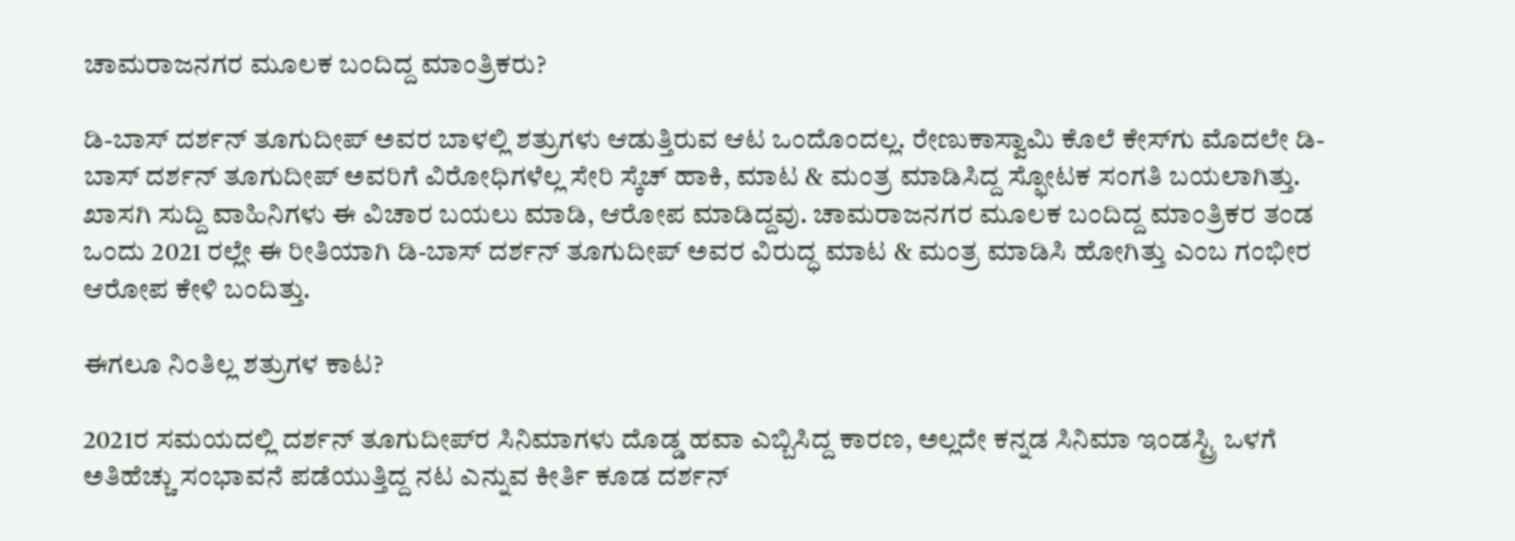ಚಾಮರಾಜನಗರ ಮೂಲಕ ಬಂದಿದ್ದ ಮಾಂತ್ರಿಕರು?

ಡಿ-ಬಾಸ್ ದರ್ಶನ್ ತೂಗುದೀಪ್ ಅವರ ಬಾಳಲ್ಲಿ ಶತ್ರುಗಳು ಆಡುತ್ತಿರುವ ಆಟ ಒಂದೊಂದಲ್ಲ. ರೇಣುಕಾಸ್ವಾಮಿ ಕೊಲೆ ಕೇಸ್‌ಗು ಮೊದಲೇ ಡಿ-ಬಾಸ್ ದರ್ಶನ್ ತೂಗುದೀಪ್ ಅವರಿಗೆ ವಿರೋಧಿಗಳೆಲ್ಲ ಸೇರಿ ಸ್ಕೆಚ್ ಹಾಕಿ, ಮಾಟ & ಮಂತ್ರ ಮಾಡಿಸಿದ್ದ ಸ್ಫೋಟಕ ಸಂಗತಿ ಬಯಲಾಗಿತ್ತು. ಖಾಸಗಿ ಸುದ್ದಿ ವಾಹಿನಿಗಳು ಈ ವಿಚಾರ ಬಯಲು ಮಾಡಿ, ಆರೋಪ ಮಾಡಿದ್ದವು. ಚಾಮರಾಜನಗರ ಮೂಲಕ ಬಂದಿದ್ದ ಮಾಂತ್ರಿಕರ ತಂಡ ಒಂದು 2021 ರಲ್ಲೇ ಈ ರೀತಿಯಾಗಿ ಡಿ-ಬಾಸ್ ದರ್ಶನ್ ತೂಗುದೀಪ್ ಅವರ ವಿರುದ್ಧ ಮಾಟ & ಮಂತ್ರ ಮಾಡಿಸಿ ಹೋಗಿತ್ತು ಎಂಬ ಗಂಭೀರ ಆರೋಪ ಕೇಳಿ ಬಂದಿತ್ತು.

ಈಗಲೂ ನಿಂತಿಲ್ಲ ಶತ್ರುಗಳ ಕಾಟ?

2021ರ ಸಮಯದಲ್ಲಿ ದರ್ಶನ್ ತೂಗುದೀಪ್‌ರ ಸಿನಿಮಾಗಳು ದೊಡ್ಡ ಹವಾ ಎಬ್ಬಿಸಿದ್ದ ಕಾರಣ, ಅಲ್ಲದೇ ಕನ್ನಡ ಸಿನಿಮಾ ಇಂಡಸ್ಟ್ರಿ ಒಳಗೆ ಅತಿಹೆಚ್ಚು ಸಂಭಾವನೆ ಪಡೆಯುತ್ತಿದ್ದ ನಟ ಎನ್ನುವ ಕೀರ್ತಿ ಕೂಡ ದರ್ಶನ್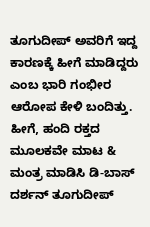ತೂಗುದೀಪ್ ಅವರಿಗೆ ಇದ್ದ ಕಾರಣಕ್ಕೆ ಹೀಗೆ ಮಾಡಿದ್ದರು ಎಂಬ ಭಾರಿ ಗಂಭೀರ ಆರೋಪ ಕೇಳಿ ಬಂದಿತ್ತು. ಹೀಗೆ, ಹಂದಿ ರಕ್ತದ ಮೂಲಕವೇ ಮಾಟ & ಮಂತ್ರ ಮಾಡಿಸಿ ಡಿ-ಬಾಸ್ ದರ್ಶನ್ ತೂಗುದೀಪ್‌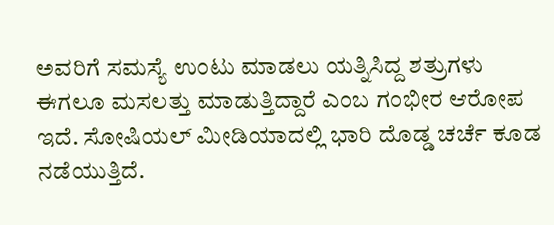ಅವರಿಗೆ ಸಮಸ್ಯೆ ಉಂಟು ಮಾಡಲು ಯತ್ನಿಸಿದ್ದ ಶತ್ರುಗಳು ಈಗಲೂ ಮಸಲತ್ತು ಮಾಡುತ್ತಿದ್ದಾರೆ ಎಂಬ ಗಂಭೀರ ಆರೋಪ ಇದೆ. ಸೋಷಿಯಲ್ ಮೀಡಿಯಾದಲ್ಲಿ ಭಾರಿ ದೊಡ್ಡ ಚರ್ಚೆ ಕೂಡ ನಡೆಯುತ್ತಿದೆ.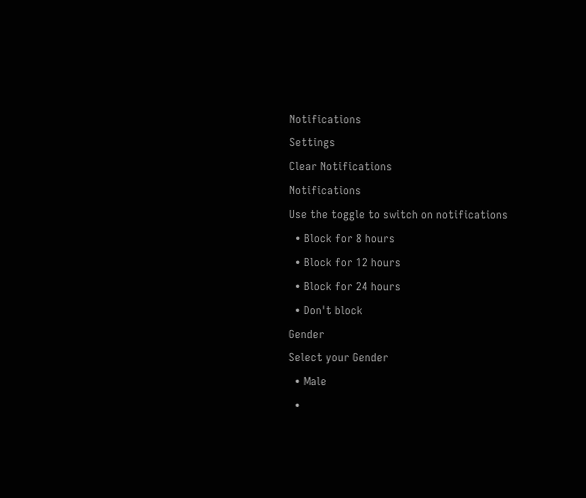Notifications
Settings
Clear Notifications
Notifications
Use the toggle to switch on notifications
  • Block for 8 hours
  • Block for 12 hours
  • Block for 24 hours
  • Don't block
Gender
Select your Gender
  • Male
  •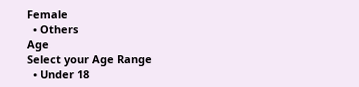Female
  • Others
Age
Select your Age Range
  • Under 18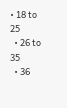• 18 to 25
  • 26 to 35
  • 36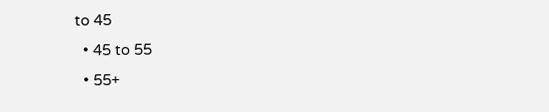to 45
  • 45 to 55
  • 55+